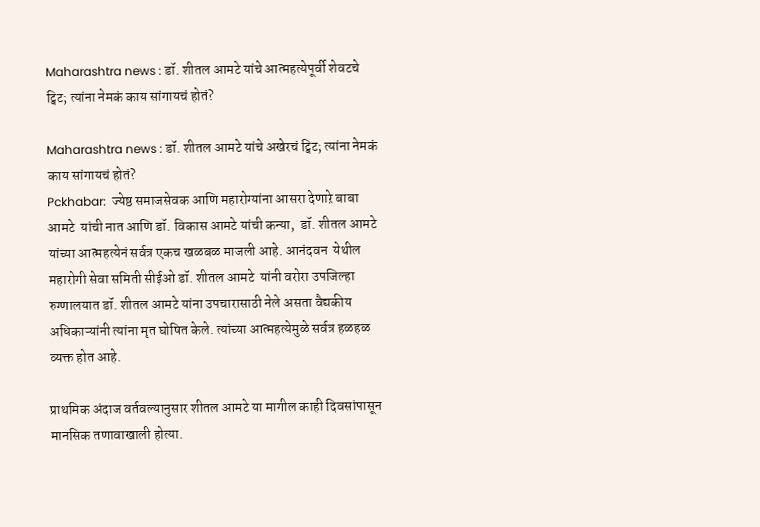Maharashtra news : डॉ. शीतल आमटे यांचे आत्महत्येपूर्वी शेवटचे ट्विट; त्यांना नेमकं काय सांगायचं होतं?

Maharashtra news : डॉ. शीतल आमटे यांचे अखेरचं ट्विट; त्यांना नेमकं काय सांगायचं होतं?
Pckhabar:  ज्येष्ठ समाजसेवक आणि महारोग्यांना आसरा देणाऱे बाबा आमटे  यांची नात आणि डॉ. विकास आमटे यांची कन्या,  डॉ. शीतल आमटे यांच्या आत्महत्येनं सर्वत्र एकच खळबळ माजली आहे. आनंदवन  येथील महारोगी सेवा समिती सीईओ डॉ. शीतल आमटे  यांनी वरोरा उपजिल्हा रुग्णालयात डॉ. शीतल आमटे यांना उपचारासाठी नेले असता वैद्यकीय अधिकाऱ्यांनी त्यांना मृत घोषित केले. त्यांच्या आत्महत्येमुळे सर्वत्र हळहळ व्यक्त होत आहे.

प्राथमिक अंदाज वर्तवल्यानुसार शीतल आमटे या मागील काही दिवसांपासून मानसिक तणावाखाली होत्या.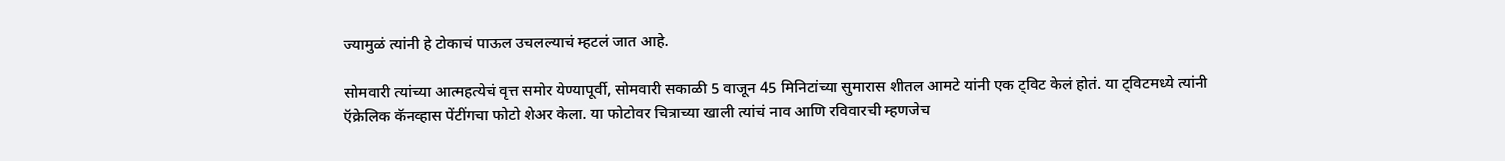ज्यामुळं त्यांनी हे टोकाचं पाऊल उचलल्याचं म्हटलं जात आहे.

सोमवारी त्यांच्या आत्महत्येचं वृत्त समोर येण्यापूर्वी, सोमवारी सकाळी 5 वाजून 45 मिनिटांच्या सुमारास शीतल आमटे यांनी एक ट्विट केलं होतं. या ट्विटमध्ये त्यांनी ऍक्रेलिक कॅनव्हास पेंटींगचा फोटो शेअर केला. या फोटोवर चित्राच्या खाली त्यांचं नाव आणि रविवारची म्हणजेच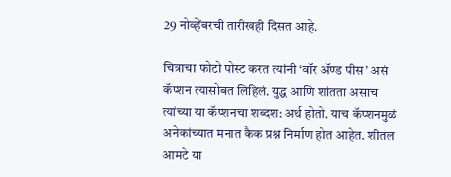29 नोव्हेंबरची तारीखही दिसत आहे.

चित्राचा फोटो पोस्ट करत त्यांनी ‘वॉर ॲण्ड पीस’ असं कॅप्शन त्यासोबत लिहिलं. युद्ध आणि शांतता असाच त्यांच्या या कॅप्शनचा शब्दश: अर्थ होतो. याच कॅप्शनमुळं अनेकांच्यात मनात कैक प्रश्न निर्माण होत आहेत. शीतल आमटे या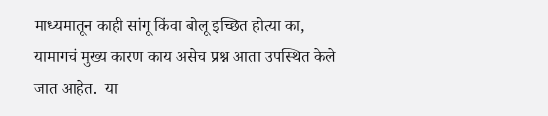माध्यमातून काही सांगू किंवा बोलू इच्छित होत्या का, यामागचं मुख्य कारण काय असेच प्रश्न आता उपस्थित केले जात आहेत.  या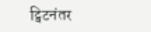ट्विटनंतर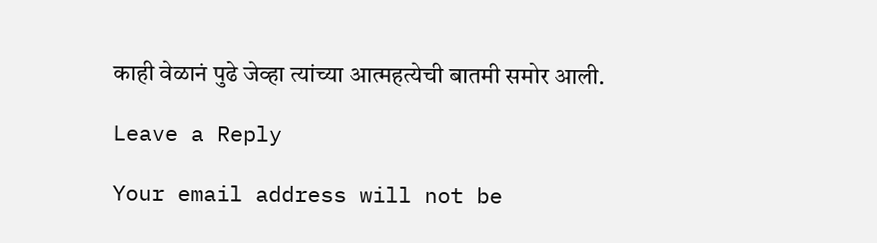काही वेळानं पुढे जेव्हा त्यांच्या आत्महत्येची बातमी समोर आली.

Leave a Reply

Your email address will not be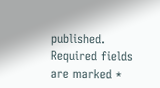published. Required fields are marked *